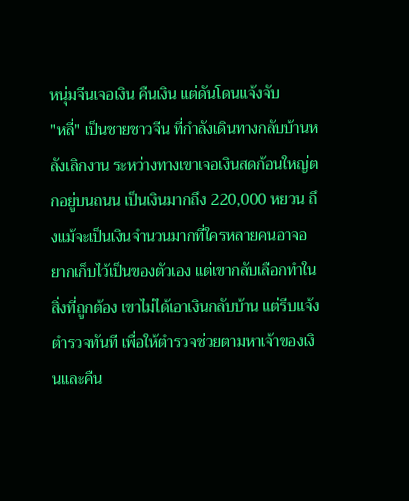หนุ่มจีนเจอเงิน คืนเงิน แต่ดันโดนแจ้งจับ
"หลี่" เป็นชายชาวจีน ที่กำลังเดินทางกลับบ้านหลังเลิกงาน ระหว่างทางเขาเจอเงินสดก้อนใหญ่ตกอยู่บนถนน เป็นเงินมากถึง 220,000 หยวน ถึงแม้จะเป็นเงินจำนวนมากที่ใครหลายคนอาจอยากเก็บไว้เป็นของตัวเอง แต่เขากลับเลือกทำในสิ่งที่ถูกต้อง เขาไม่ได้เอาเงินกลับบ้าน แต่รีบแจ้งตำรวจทันที เพื่อให้ตำรวจช่วยตามหาเจ้าของเงินและคืน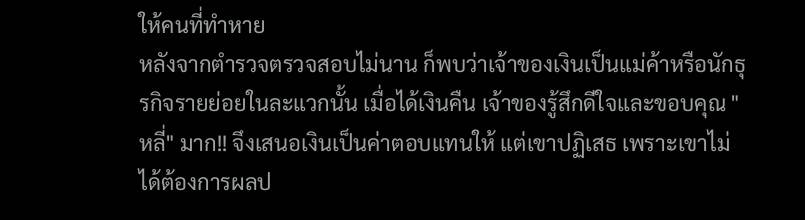ให้คนที่ทำหาย
หลังจากตำรวจตรวจสอบไม่นาน ก็พบว่าเจ้าของเงินเป็นแม่ค้าหรือนักธุรกิจรายย่อยในละแวกนั้น เมื่อได้เงินคืน เจ้าของรู้สึกดีใจและขอบคุณ "หลี่" มาก!! จึงเสนอเงินเป็นค่าตอบแทนให้ แต่เขาปฏิเสธ เพราะเขาไม่ได้ต้องการผลป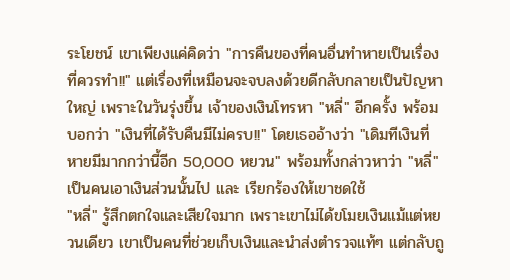ระโยชน์ เขาเพียงแค่คิดว่า "การคืนของที่คนอื่นทำหายเป็นเรื่องที่ควรทำ!!" แต่เรื่องที่เหมือนจะจบลงด้วยดีกลับกลายเป็นปัญหาใหญ่ เพราะในวันรุ่งขึ้น เจ้าของเงินโทรหา "หลี่" อีกครั้ง พร้อมบอกว่า "เงินที่ได้รับคืนมีไม่ครบ!!" โดยเธออ้างว่า "เดิมทีเงินที่หายมีมากกว่านี้อีก 50,000 หยวน" พร้อมทั้งกล่าวหาว่า "หลี่" เป็นคนเอาเงินส่วนนั้นไป และ เรียกร้องให้เขาชดใช้
"หลี่" รู้สึกตกใจและเสียใจมาก เพราะเขาไม่ได้ขโมยเงินแม้แต่หยวนเดียว เขาเป็นคนที่ช่วยเก็บเงินและนำส่งตำรวจแท้ๆ แต่กลับถู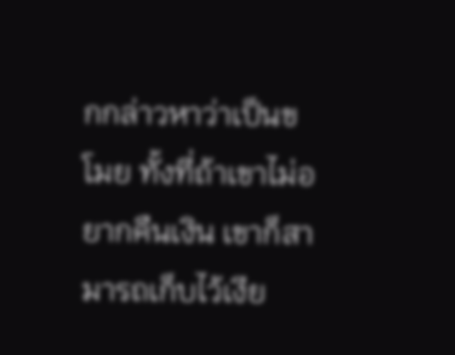กกล่าวหาว่าเป็นขโมย ทั้งที่ถ้าเขาไม่อยากคืนเงิน เขาก็สามารถเก็บไว้เงีย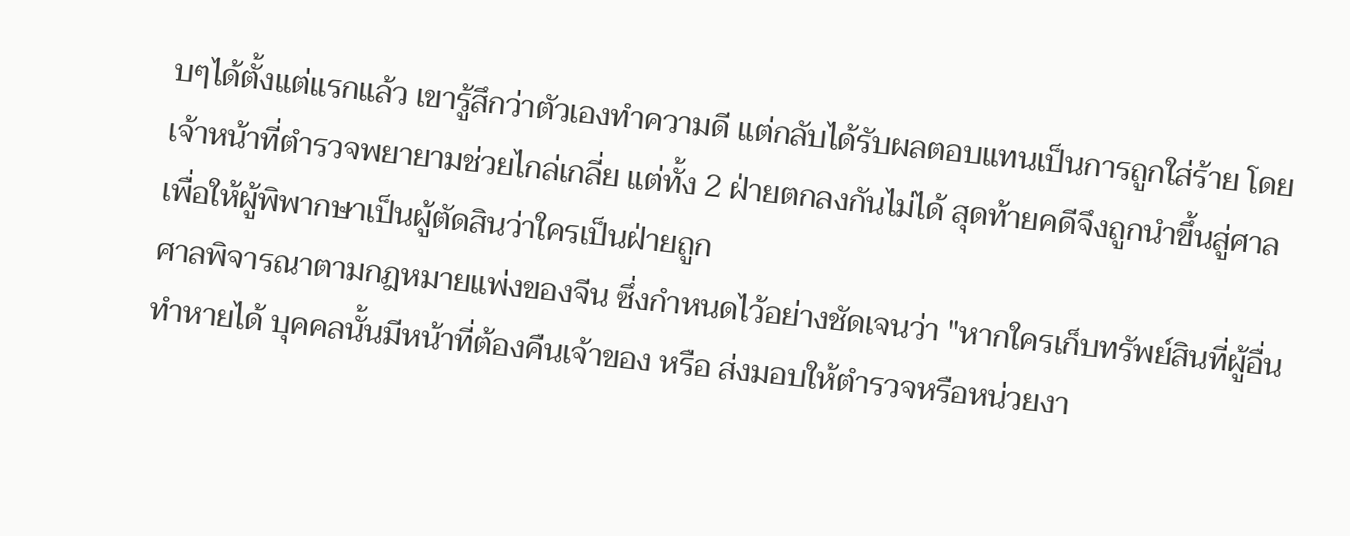บๆได้ตั้งแต่แรกแล้ว เขารู้สึกว่าตัวเองทำความดี แต่กลับได้รับผลตอบแทนเป็นการถูกใส่ร้าย โดยเจ้าหน้าที่ตำรวจพยายามช่วยไกล่เกลี่ย แต่ทั้ง 2 ฝ่ายตกลงกันไม่ได้ สุดท้ายคดีจึงถูกนำขึ้นสู่ศาล เพื่อให้ผู้พิพากษาเป็นผู้ตัดสินว่าใครเป็นฝ่ายถูก
ศาลพิจารณาตามกฎหมายแพ่งของจีน ซึ่งกำหนดไว้อย่างชัดเจนว่า "หากใครเก็บทรัพย์สินที่ผู้อื่นทำหายได้ บุคคลนั้นมีหน้าที่ต้องคืนเจ้าของ หรือ ส่งมอบให้ตำรวจหรือหน่วยงา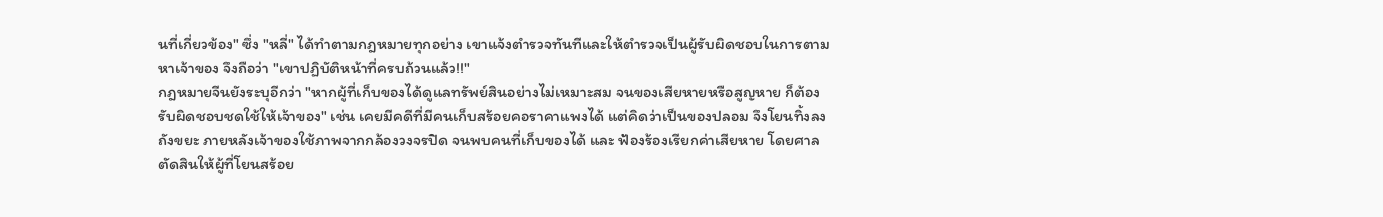นที่เกี่ยวข้อง" ซึ่ง "หลี่" ได้ทำตามกฎหมายทุกอย่าง เขาแจ้งตำรวจทันทีและให้ตำรวจเป็นผู้รับผิดชอบในการตามหาเจ้าของ จึงถือว่า "เขาปฏิบัติหน้าที่ครบถ้วนแล้ว!!"
กฎหมายจีนยังระบุอีกว่า "หากผู้ที่เก็บของได้ดูแลทรัพย์สินอย่างไม่เหมาะสม จนของเสียหายหรือสูญหาย ก็ต้องรับผิดชอบชดใช้ให้เจ้าของ" เช่น เคยมีคดีที่มีคนเก็บสร้อยคอราคาแพงได้ แต่คิดว่าเป็นของปลอม จึงโยนทิ้งลงถังขยะ ภายหลังเจ้าของใช้ภาพจากกล้องวงจรปิด จนพบคนที่เก็บของได้ และ ฟ้องร้องเรียกค่าเสียหาย โดยศาลตัดสินให้ผู้ที่โยนสร้อย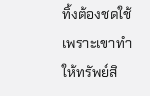ทิ้งต้องชดใช้ เพราะเขาทำให้ทรัพย์สิ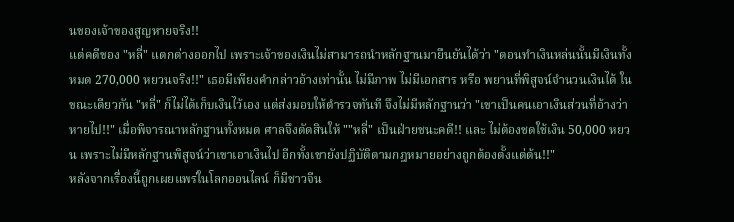นของเจ้าของสูญหายจริง!!
แต่คดีของ "หลี่" แตกต่างออกไป เพราะเจ้าของเงินไม่สามารถนำหลักฐานมายืนยันได้ว่า "ตอนทำเงินหล่นนั้นมีเงินทั้งหมด 270,000 หยวนจริง!!" เธอมีเพียงคำกล่าวอ้างเท่านั้น ไม่มีภาพ ไม่มีเอกสาร หรือ พยานที่พิสูจน์จำนวนเงินได้ ในขณะเดียวกัน "หลี่" ก็ไม่ได้เก็บเงินไว้เอง แต่ส่งมอบให้ตำรวจทันที จึงไม่มีหลักฐานว่า "เขาเป็นคนเอาเงินส่วนที่อ้างว่าหายไป!!" เมื่อพิจารณาหลักฐานทั้งหมด ศาลจึงตัดสินให้ ""หลี่" เป็นฝ่ายชนะคดี!! และ ไม่ต้องชดใช้เงิน 50,000 หยวน เพราะไม่มีหลักฐานพิสูจน์ว่าเขาเอาเงินไป อีกทั้งเขายังปฏิบัติตามกฎหมายอย่างถูกต้องตั้งแต่ต้น!!"
หลังจากเรื่องนี้ถูกเผยแพร่ในโลกออนไลน์ ก็มีชาวจีน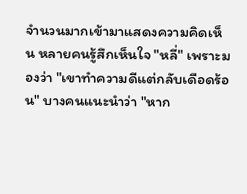จำนวนมากเข้ามาแสดงความคิดเห็น หลายคนรู้สึกเห็นใจ "หลี่" เพราะมองว่า "เขาทำความดีแต่กลับเดือดร้อน" บางคนแนะนำว่า "หาก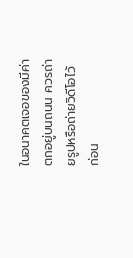ในอนาคตเจอของมีค่าตกอยู่บนถนน ควรถ่ายรูปหรือถ่ายวิดีโอไว้ก่อน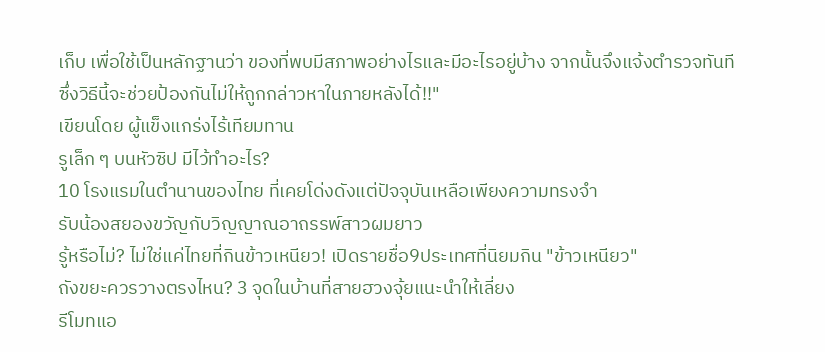เก็บ เพื่อใช้เป็นหลักฐานว่า ของที่พบมีสภาพอย่างไรและมีอะไรอยู่บ้าง จากนั้นจึงแจ้งตำรวจทันที ซึ่งวิธีนี้จะช่วยป้องกันไม่ให้ถูกกล่าวหาในภายหลังได้!!"
เขียนโดย ผู้แข็งแกร่งไร้เทียมทาน
รูเล็ก ๆ บนหัวซิป มีไว้ทำอะไร?
10 โรงแรมในตำนานของไทย ที่เคยโด่งดังแต่ปัจจุบันเหลือเพียงความทรงจำ
รับน้องสยองขวัญกับวิญญาณอาถรรพ์สาวผมยาว
รู้หรือไม่? ไม่ใช่แค่ไทยที่กินข้าวเหนียว! เปิดรายชื่อ9ประเทศที่นิยมกิน "ข้าวเหนียว"
ถังขยะควรวางตรงไหน? 3 จุดในบ้านที่สายฮวงจุ้ยแนะนำให้เลี่ยง
รีโมทแอ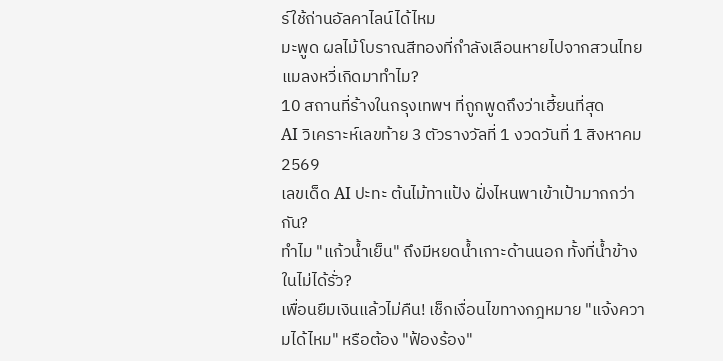ร์ใช้ถ่านอัลคาไลน์ได้ไหม
มะพูด ผลไม้โบราณสีทองที่กำลังเลือนหายไปจากสวนไทย
แมลงหวี่เกิดมาทำไม?
10 สถานที่ร้างในกรุงเทพฯ ที่ถูกพูดถึงว่าเฮี้ยนที่สุด
AI วิเคราะห์เลขท้าย 3 ตัวรางวัลที่ 1 งวดวันที่ 1 สิงหาคม 2569
เลขเด็ด AI ปะทะ ต้นไม้ทาแป้ง ฝั่งไหนพาเข้าเป้ามากกว่ากัน?
ทำไม "แก้วน้ำเย็น" ถึงมีหยดน้ำเกาะด้านนอก ทั้งที่น้ำข้างในไม่ได้รั่ว?
เพื่อนยืมเงินแล้วไม่คืน! เช็กเงื่อนไขทางกฎหมาย "แจ้งความได้ไหม" หรือต้อง "ฟ้องร้อง"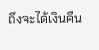ถึงจะได้เงินคืน